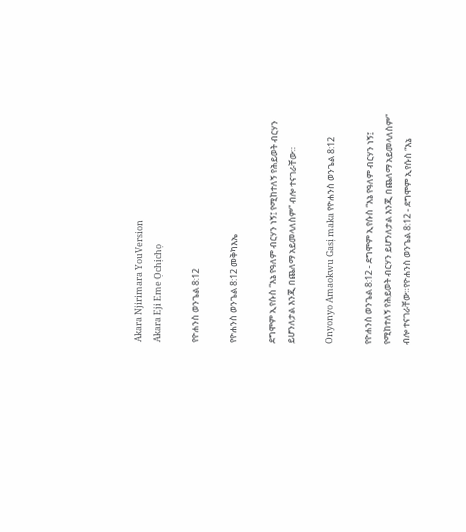Akara Njirimara YouVersion
Akara Eji Eme Ọchịchọ

የዮሐንስ ወንጌል 8:12

የዮሐንስ ወንጌል 8:12 መቅካእኤ

ደግሞም ኢየሱስ “እኔ የዓለም ብርሃን ነኝ፤ የሚከተለኝ የሕይወት ብርሃን ይሆንለታል እንጂ በጨለማ አይመላለስም” ብሎ ተናገራቸው።

Onyonyo Amaokwu Gasị maka የዮሐንስ ወንጌል 8:12

የዮሐንስ ወንጌል 8:12 - ደግሞም ኢየሱስ “እኔ የዓለም ብርሃን ነኝ፤ የሚከተለኝ የሕይወት ብርሃን ይሆንለታል እንጂ በጨለማ አይመላለስም” ብሎ ተናገራቸው።የዮሐንስ ወንጌል 8:12 - ደግሞም ኢየሱስ “እኔ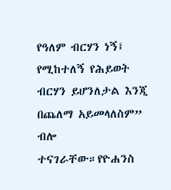የዓለም ብርሃን ነኝ፤ የሚከተለኝ የሕይወት ብርሃን ይሆንለታል እንጂ በጨለማ አይመላለስም” ብሎ ተናገራቸው።የዮሐንስ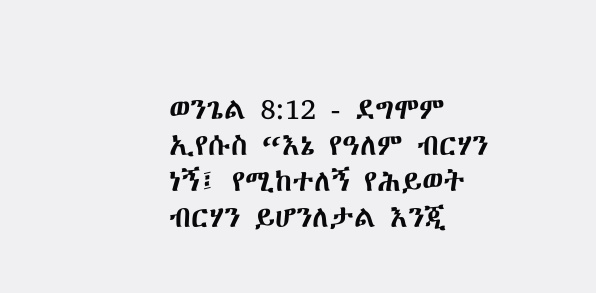ወንጌል 8:12 - ደግሞም ኢየሱስ “እኔ የዓለም ብርሃን ነኝ፤ የሚከተለኝ የሕይወት ብርሃን ይሆንለታል እንጂ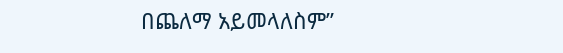በጨለማ አይመላለስም”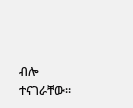ብሎ ተናገራቸው።